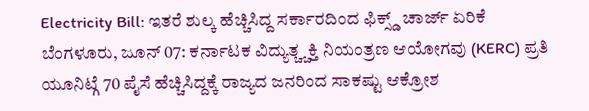Electricity Bill: ಇತರೆ ಶುಲ್ಕ ಹೆಚ್ಚಿಸಿದ್ದ ಸರ್ಕಾರದಿಂದ ಫಿಕ್ಸ್ಡ್ ಚಾರ್ಜ್ ಏರಿಕೆ
ಬೆಂಗಳೂರು, ಜೂನ್ 07: ಕರ್ನಾಟಕ ವಿದ್ಯುತ್ಚ್ಚಕ್ತಿ ನಿಯಂತ್ರಣ ಆಯೋಗವು (KERC) ಪ್ರತಿ ಯೂನಿಟ್ಗೆ 70 ಪೈಸೆ ಹೆಚ್ಚಿಸಿದ್ದಕ್ಕೆ ರಾಜ್ಯದ ಜನರಿಂದ ಸಾಕಷ್ಟು ಆಕ್ರೋಶ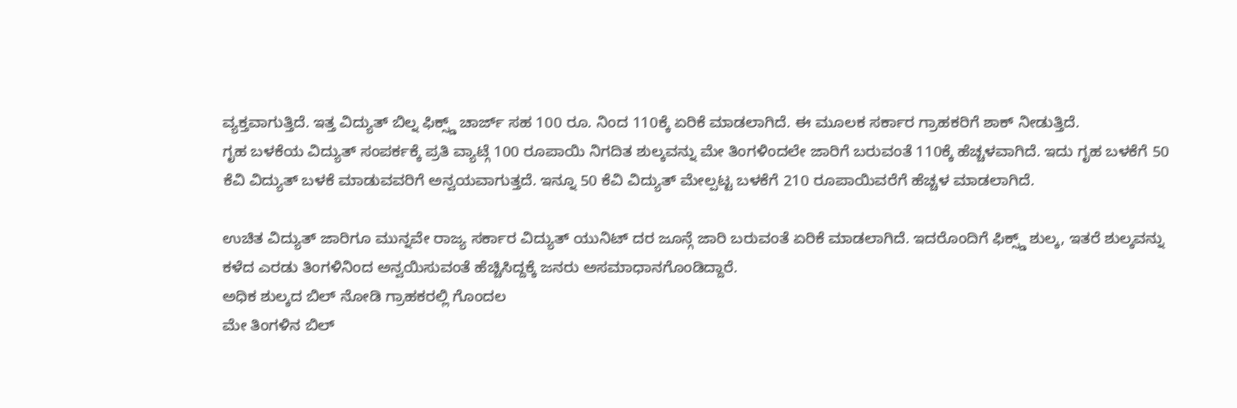ವ್ಯಕ್ತವಾಗುತ್ತಿದೆ. ಇತ್ತ ವಿದ್ಯುತ್ ಬಿಲ್ನ ಫಿಕ್ಸ್ಡ್ ಚಾರ್ಜ್ ಸಹ 100 ರೂ. ನಿಂದ 110ಕ್ಕೆ ಏರಿಕೆ ಮಾಡಲಾಗಿದೆ. ಈ ಮೂಲಕ ಸರ್ಕಾರ ಗ್ರಾಹಕರಿಗೆ ಶಾಕ್ ನೀಡುತ್ತಿದೆ.
ಗೃಹ ಬಳಕೆಯ ವಿದ್ಯುತ್ ಸಂಪರ್ಕಕ್ಕೆ ಪ್ರತಿ ವ್ಯಾಟ್ಗೆ 100 ರೂಪಾಯಿ ನಿಗದಿತ ಶುಲ್ಕವನ್ನು ಮೇ ತಿಂಗಳಿಂದಲೇ ಜಾರಿಗೆ ಬರುವಂತೆ 110ಕ್ಕೆ ಹೆಚ್ಚಳವಾಗಿದೆ. ಇದು ಗೃಹ ಬಳಕೆಗೆ 50 ಕೆವಿ ವಿದ್ಯುತ್ ಬಳಕೆ ಮಾಡುವವರಿಗೆ ಅನ್ವಯವಾಗುತ್ತದೆ. ಇನ್ನೂ 50 ಕೆವಿ ವಿದ್ಯುತ್ ಮೇಲ್ಪಟ್ಟ ಬಳಕೆಗೆ 210 ರೂಪಾಯಿವರೆಗೆ ಹೆಚ್ಚಳ ಮಾಡಲಾಗಿದೆ.

ಉಚಿತ ವಿದ್ಯುತ್ ಜಾರಿಗೂ ಮುನ್ನವೇ ರಾಜ್ಯ ಸರ್ಕಾರ ವಿದ್ಯುತ್ ಯುನಿಟ್ ದರ ಜೂನ್ಗೆ ಜಾರಿ ಬರುವಂತೆ ಏರಿಕೆ ಮಾಡಲಾಗಿದೆ. ಇದರೊಂದಿಗೆ ಫಿಕ್ಸ್ಡ್ ಶುಲ್ಕ, ಇತರೆ ಶುಲ್ಕವನ್ನು ಕಳೆದ ಎರಡು ತಿಂಗಳಿನಿಂದ ಅನ್ವಯಿಸುವಂತೆ ಹೆಚ್ಚಿಸಿದ್ದಕ್ಕೆ ಜನರು ಅಸಮಾಧಾನಗೊಂಡಿದ್ದಾರೆ.
ಅಧಿಕ ಶುಲ್ಕದ ಬಿಲ್ ನೋಡಿ ಗ್ರಾಹಕರಲ್ಲಿ ಗೊಂದಲ
ಮೇ ತಿಂಗಳಿನ ಬಿಲ್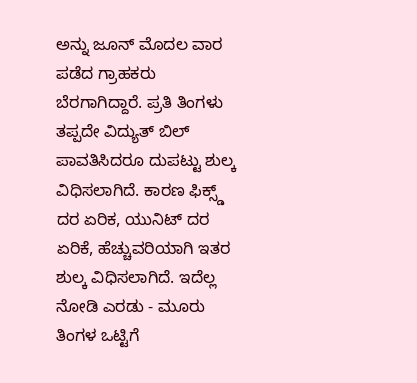ಅನ್ನು ಜೂನ್ ಮೊದಲ ವಾರ ಪಡೆದ ಗ್ರಾಹಕರು ಬೆರಗಾಗಿದ್ದಾರೆ. ಪ್ರತಿ ತಿಂಗಳು ತಪ್ಪದೇ ವಿದ್ಯುತ್ ಬಿಲ್ ಪಾವತಿಸಿದರೂ ದುಪಟ್ಟು ಶುಲ್ಕ ವಿಧಿಸಲಾಗಿದೆ. ಕಾರಣ ಫಿಕ್ಸ್ಡ್ ದರ ಏರಿಕ, ಯುನಿಟ್ ದರ ಏರಿಕೆ, ಹೆಚ್ಚುವರಿಯಾಗಿ ಇತರ ಶುಲ್ಕ ವಿಧಿಸಲಾಗಿದೆ. ಇದೆಲ್ಲ ನೋಡಿ ಎರಡು - ಮೂರು ತಿಂಗಳ ಒಟ್ಟಿಗೆ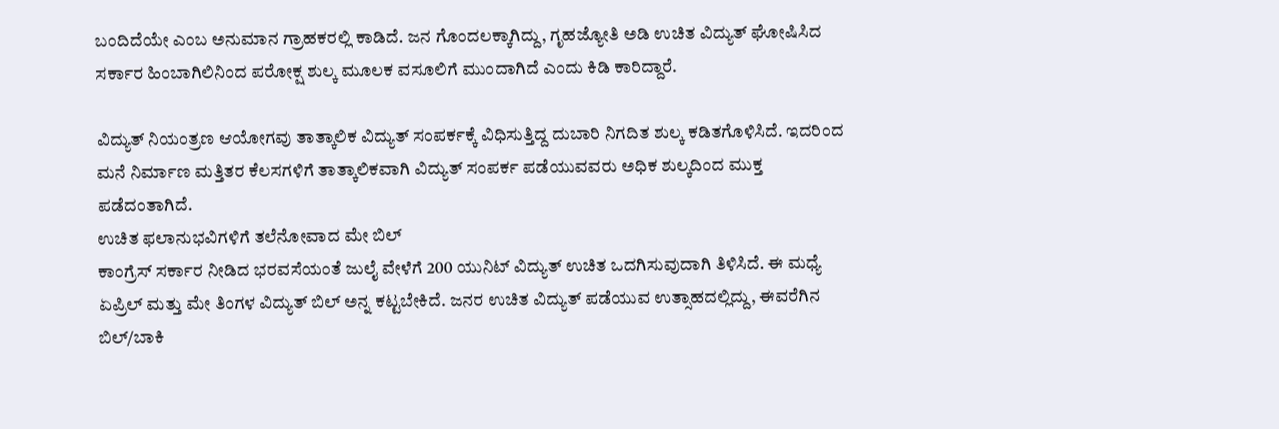ಬಂದಿದೆಯೇ ಎಂಬ ಅನುಮಾನ ಗ್ರಾಹಕರಲ್ಲಿ ಕಾಡಿದೆ. ಜನ ಗೊಂದಲಕ್ಕಾಗಿದ್ದು, ಗೃಹಜ್ಯೋತಿ ಅಡಿ ಉಚಿತ ವಿದ್ಯುತ್ ಘೋಷಿಸಿದ ಸರ್ಕಾರ ಹಿಂಬಾಗಿಲಿನಿಂದ ಪರೋಕ್ಷ ಶುಲ್ಕ ಮೂಲಕ ವಸೂಲಿಗೆ ಮುಂದಾಗಿದೆ ಎಂದು ಕಿಡಿ ಕಾರಿದ್ದಾರೆ.

ವಿದ್ಯುತ್ ನಿಯಂತ್ರಣ ಆಯೋಗವು ತಾತ್ಕಾಲಿಕ ವಿದ್ಯುತ್ ಸಂಪರ್ಕಕ್ಕೆ ವಿಧಿಸುತ್ತಿದ್ದ ದುಬಾರಿ ನಿಗದಿತ ಶುಲ್ಕ ಕಡಿತಗೊಳಿಸಿದೆ. ಇದರಿಂದ ಮನೆ ನಿರ್ಮಾಣ ಮತ್ತಿತರ ಕೆಲಸಗಳಿಗೆ ತಾತ್ಕಾಲಿಕವಾಗಿ ವಿದ್ಯುತ್ ಸಂಪರ್ಕ ಪಡೆಯುವವರು ಅಧಿಕ ಶುಲ್ಕದಿಂದ ಮುಕ್ತ ಪಡೆದಂತಾಗಿದೆ.
ಉಚಿತ ಫಲಾನುಭವಿಗಳಿಗೆ ತಲೆನೋವಾದ ಮೇ ಬಿಲ್
ಕಾಂಗ್ರೆಸ್ ಸರ್ಕಾರ ನೀಡಿದ ಭರವಸೆಯಂತೆ ಜುಲೈ ವೇಳೆಗೆ 200 ಯುನಿಟ್ ವಿದ್ಯುತ್ ಉಚಿತ ಒದಗಿಸುವುದಾಗಿ ತಿಳಿಸಿದೆ. ಈ ಮಧ್ಯೆ ಏಪ್ರಿಲ್ ಮತ್ತು ಮೇ ತಿಂಗಳ ವಿದ್ಯುತ್ ಬಿಲ್ ಅನ್ನ ಕಟ್ಟಬೇಕಿದೆ. ಜನರ ಉಚಿತ ವಿದ್ಯುತ್ ಪಡೆಯುವ ಉತ್ಸಾಹದಲ್ಲಿದ್ದು, ಈವರೆಗಿನ ಬಿಲ್/ಬಾಕಿ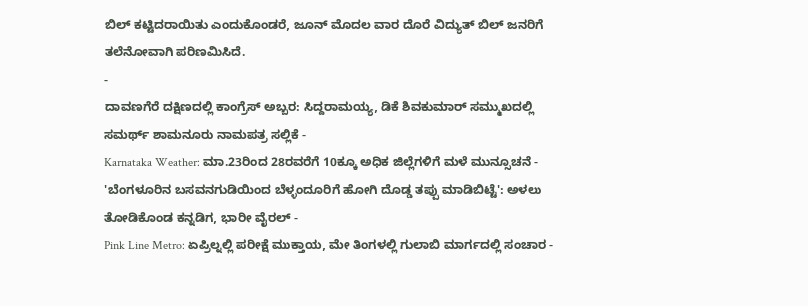ಬಿಲ್ ಕಟ್ಟಿದರಾಯಿತು ಎಂದುಕೊಂಡರೆ, ಜೂನ್ ಮೊದಲ ವಾರ ದೊರೆ ವಿದ್ಯುತ್ ಬಿಲ್ ಜನರಿಗೆ ತಲೆನೋವಾಗಿ ಪರಿಣಮಿಸಿದೆ.
-
ದಾವಣಗೆರೆ ದಕ್ಷಿಣದಲ್ಲಿ ಕಾಂಗ್ರೆಸ್ ಅಬ್ಬರ: ಸಿದ್ದರಾಮಯ್ಯ, ಡಿಕೆ ಶಿವಕುಮಾರ್ ಸಮ್ಮುಖದಲ್ಲಿ ಸಮರ್ಥ್ ಶಾಮನೂರು ನಾಮಪತ್ರ ಸಲ್ಲಿಕೆ -
Karnataka Weather: ಮಾ.23ರಿಂದ 28ರವರೆಗೆ 10ಕ್ಕೂ ಅಧಿಕ ಜಿಲ್ಲೆಗಳಿಗೆ ಮಳೆ ಮುನ್ಸೂಚನೆ -
'ಬೆಂಗಳೂರಿನ ಬಸವನಗುಡಿಯಿಂದ ಬೆಳ್ಳಂದೂರಿಗೆ ಹೋಗಿ ದೊಡ್ಡ ತಪ್ಪು ಮಾಡಿಬಿಟ್ಟೆ': ಅಳಲು ತೋಡಿಕೊಂಡ ಕನ್ನಡಿಗ, ಭಾರೀ ವೈರಲ್ -
Pink Line Metro: ಏಪ್ರಿಲ್ನಲ್ಲಿ ಪರೀಕ್ಷೆ ಮುಕ್ತಾಯ, ಮೇ ತಿಂಗಳಲ್ಲಿ ಗುಲಾಬಿ ಮಾರ್ಗದಲ್ಲಿ ಸಂಚಾರ -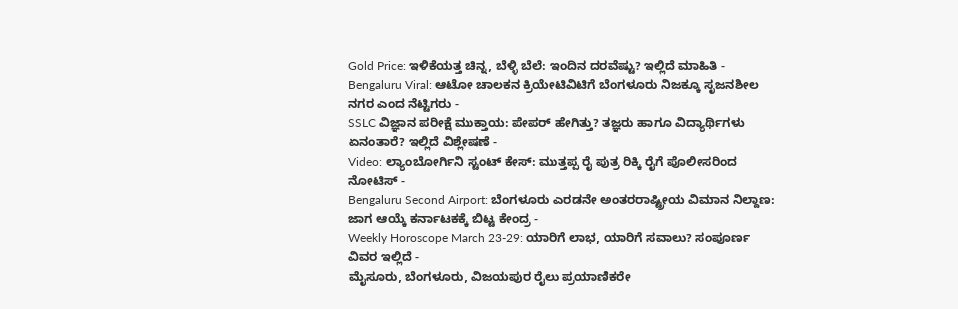Gold Price: ಇಳಿಕೆಯತ್ತ ಚಿನ್ನ, ಬೆಳ್ಳಿ ಬೆಲೆ: ಇಂದಿನ ದರವೆಷ್ಟು? ಇಲ್ಲಿದೆ ಮಾಹಿತಿ -
Bengaluru Viral: ಆಟೋ ಚಾಲಕನ ಕ್ರಿಯೇಟಿವಿಟಿಗೆ ಬೆಂಗಳೂರು ನಿಜಕ್ಕೂ ಸೃಜನಶೀಲ ನಗರ ಎಂದ ನೆಟ್ಟಿಗರು -
SSLC ವಿಜ್ಞಾನ ಪರೀಕ್ಷೆ ಮುಕ್ತಾಯ: ಪೇಪರ್ ಹೇಗಿತ್ತು? ತಜ್ಞರು ಹಾಗೂ ವಿದ್ಯಾರ್ಥಿಗಳು ಏನಂತಾರೆ? ಇಲ್ಲಿದೆ ವಿಶ್ಲೇಷಣೆ -
Video: ಲ್ಯಾಂಬೋರ್ಗಿನಿ ಸ್ಟಂಟ್ ಕೇಸ್: ಮುತ್ತಪ್ಪ ರೈ ಪುತ್ರ ರಿಕ್ಕಿ ರೈಗೆ ಪೊಲೀಸರಿಂದ ನೋಟಿಸ್ -
Bengaluru Second Airport: ಬೆಂಗಳೂರು ಎರಡನೇ ಅಂತರರಾಷ್ಟ್ರೀಯ ವಿಮಾನ ನಿಲ್ದಾಣ: ಜಾಗ ಆಯ್ಕೆ ಕರ್ನಾಟಕಕ್ಕೆ ಬಿಟ್ಟ ಕೇಂದ್ರ -
Weekly Horoscope March 23-29: ಯಾರಿಗೆ ಲಾಭ, ಯಾರಿಗೆ ಸವಾಲು? ಸಂಪೂರ್ಣ ವಿವರ ಇಲ್ಲಿದೆ -
ಮೈಸೂರು, ಬೆಂಗಳೂರು, ವಿಜಯಪುರ ರೈಲು ಪ್ರಯಾಣಿಕರೇ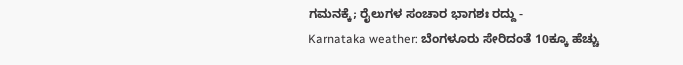ಗಮನಕ್ಕೆ; ರೈಲುಗಳ ಸಂಚಾರ ಭಾಗಶಃ ರದ್ದು -
Karnataka weather: ಬೆಂಗಳೂರು ಸೇರಿದಂತೆ 10ಕ್ಕೂ ಹೆಚ್ಚು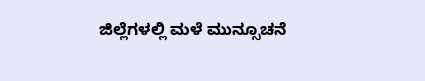ಜಿಲ್ಲೆಗಳಲ್ಲಿ ಮಳೆ ಮುನ್ಸೂಚನೆ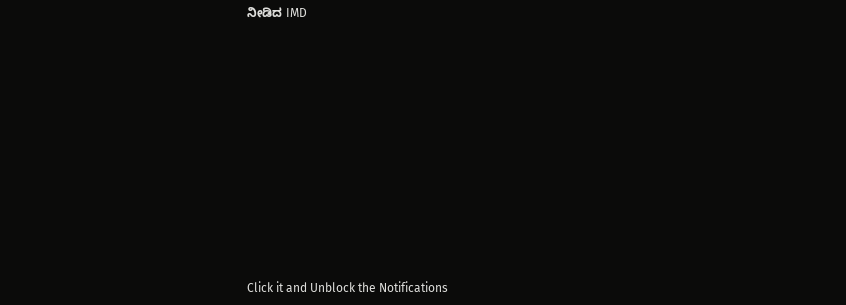ನೀಡಿದ IMD












Click it and Unblock the Notifications